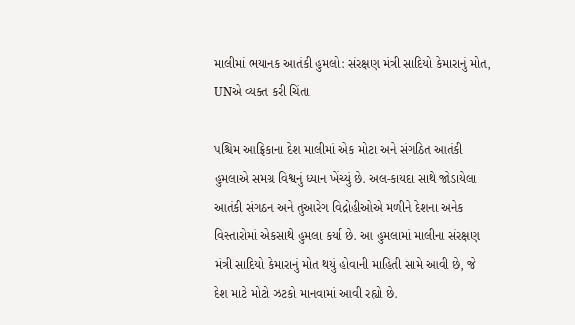માલીમાં ભયાનક આતંકી હુમલો: સંરક્ષણ મંત્રી સાદિયો કેમારાનું મોત, UNએ વ્યક્ત કરી ચિંતા

પશ્ચિમ આફ્રિકાના દેશ માલીમાં એક મોટા અને સંગઠિત આતંકી હુમલાએ સમગ્ર વિશ્વનું ધ્યાન ખેંચ્યું છે. અલ-કાયદા સાથે જોડાયેલા આતંકી સંગઠન અને તુઆરેગ વિદ્રોહીઓએ મળીને દેશના અનેક વિસ્તારોમાં એકસાથે હુમલા કર્યા છે. આ હુમલામાં માલીના સંરક્ષણ મંત્રી સાદિયો કેમારાનું મોત થયું હોવાની માહિતી સામે આવી છે, જે દેશ માટે મોટો ઝટકો માનવામાં આવી રહ્યો છે.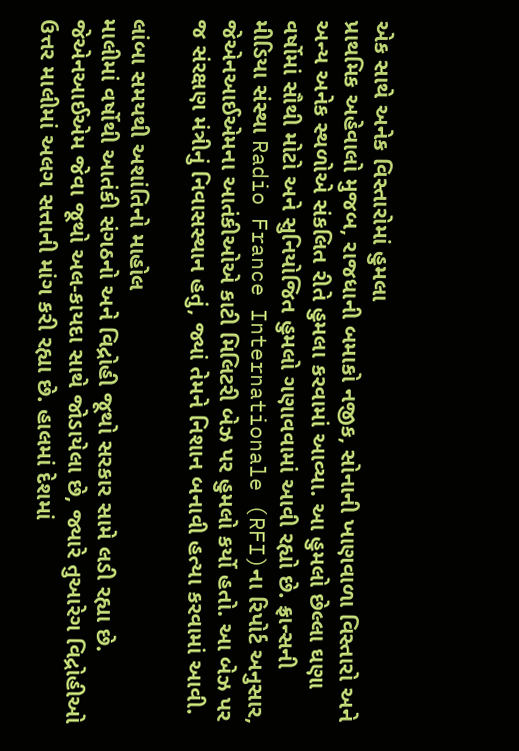એક સાથે અનેક વિસ્તારોમાં હુમલા
પ્રાથમિક અહેવાલો મુજબ, રાજધાની બમાકો નજીક, સોનાની ખાણવાળા વિસ્તારો અને અન્ય અનેક સ્થળોએ સંકલિત રીતે હુમલા કરવામાં આવ્યા. આ હુમલો છેલ્લા ઘણા વર્ષોમાં સૌથી મોટો અને સુનિયોજિત હુમલો ગણાવવામાં આવી રહ્યો છે. ફ્રાન્સની મીડિયા સંસ્થા Radio France Internationale (RFI)ના રિપોર્ટ અનુસાર, જેએનઆઈએમના આતંકીઓએ કાટી મિલિટરી બેઝ પર હુમલો કર્યો હતો. આ બેઝ પર જ સંરક્ષણ મંત્રીનું નિવાસસ્થાન હતું, જ્યાં તેમને નિશાન બનાવી હત્યા કરવામાં આવી.

લાંબા સમયથી અશાંતિનો માહોલ
માલીમાં વર્ષોથી આતંકી સંગઠનો અને વિદ્રોહી જૂથો સરકાર સામે લડી રહ્યા છે. જેએનઆઈએમ જેવા જૂથો અલ-કાયદા સાથે જોડાયેલા છે, જ્યારે તુઆરેગ વિદ્રોહીઓ ઉત્તર માલીમાં અલગ સત્તાની માંગ કરી રહ્યા છે. હાલમાં દેશમાં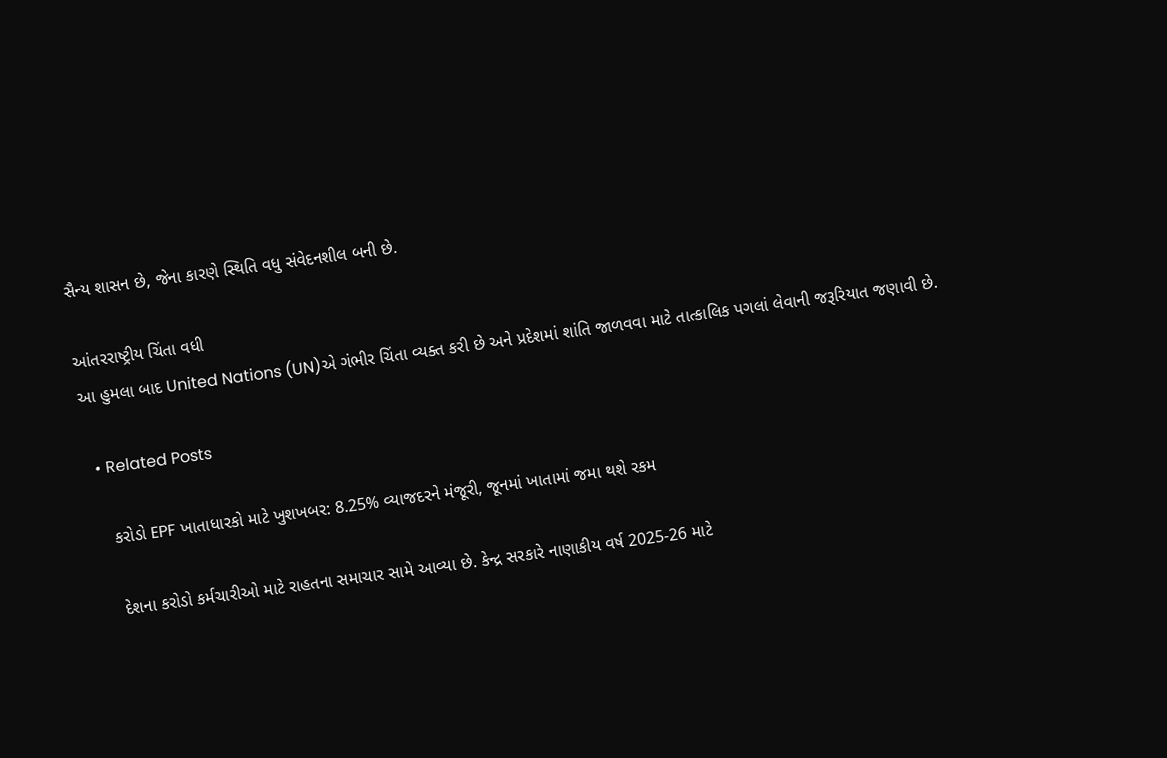સૈન્ય શાસન છે, જેના કારણે સ્થિતિ વધુ સંવેદનશીલ બની છે.

આંતરરાષ્ટ્રીય ચિંતા વધી
આ હુમલા બાદ United Nations (UN)એ ગંભીર ચિંતા વ્યક્ત કરી છે અને પ્રદેશમાં શાંતિ જાળવવા માટે તાત્કાલિક પગલાં લેવાની જરૂરિયાત જણાવી છે.

  • Related Posts

    કરોડો EPF ખાતાધારકો માટે ખુશખબર: 8.25% વ્યાજદરને મંજૂરી, જૂનમાં ખાતામાં જમા થશે રકમ

    દેશના કરોડો કર્મચારીઓ માટે રાહતના સમાચાર સામે આવ્યા છે. કેન્દ્ર સરકારે નાણાકીય વર્ષ 2025-26 માટે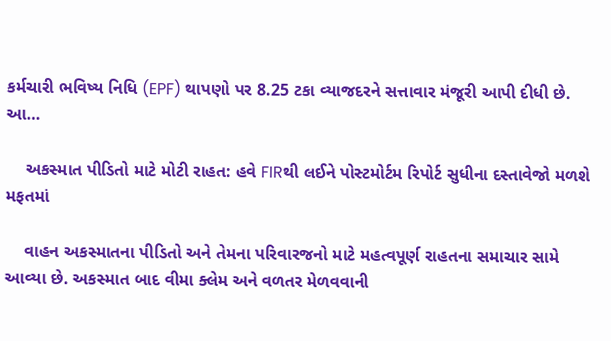કર્મચારી ભવિષ્ય નિધિ (EPF) થાપણો પર 8.25 ટકા વ્યાજદરને સત્તાવાર મંજૂરી આપી દીધી છે. આ…

    અકસ્માત પીડિતો માટે મોટી રાહત: હવે FIRથી લઈને પોસ્ટમોર્ટમ રિપોર્ટ સુધીના દસ્તાવેજો મળશે મફતમાં

    વાહન અકસ્માતના પીડિતો અને તેમના પરિવારજનો માટે મહત્વપૂર્ણ રાહતના સમાચાર સામે આવ્યા છે. અકસ્માત બાદ વીમા ક્લેમ અને વળતર મેળવવાની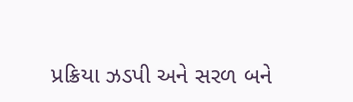પ્રક્રિયા ઝડપી અને સરળ બને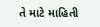તે માટે માહિતી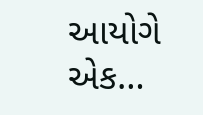આયોગે એક…